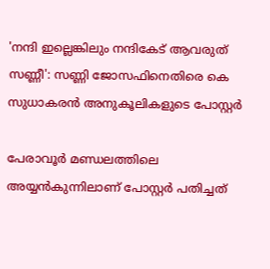'നന്ദി ഇല്ലെങ്കിലും നന്ദികേട് ആവരുത് സണ്ണീ': സണ്ണി ജോസഫിനെതിരെ കെ സുധാകരന്‍ അനുകൂലികളുടെ പോസ്റ്റര്‍

പേരാവൂര്‍ മണ്ഡലത്തിലെ അയ്യന്‍കുന്നിലാണ് പോസ്റ്റര്‍ പതിച്ചത്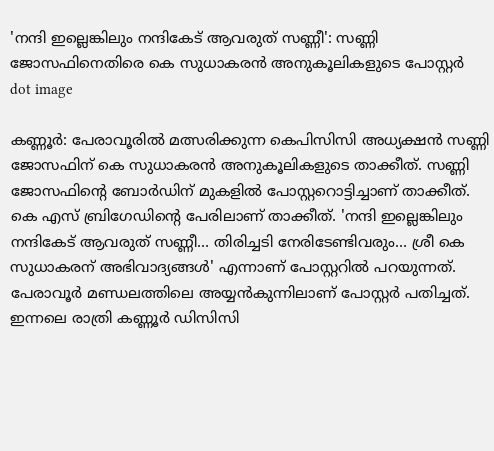'നന്ദി ഇല്ലെങ്കിലും നന്ദികേട് ആവരുത് സണ്ണീ': സണ്ണി ജോസഫിനെതിരെ കെ സുധാകരന്‍ അനുകൂലികളുടെ പോസ്റ്റര്‍
dot image

കണ്ണൂര്‍: പേരാവൂരില്‍ മത്സരിക്കുന്ന കെപിസിസി അധ്യക്ഷൻ സണ്ണി ജോസഫിന് കെ സുധാകരന്‍ അനുകൂലികളുടെ താക്കീത്. സണ്ണി ജോസഫിന്റെ ബോര്‍ഡിന് മുകളില്‍ പോസ്റ്ററൊട്ടിച്ചാണ് താക്കീത്. കെ എസ് ബ്രിഗേഡിന്റെ പേരിലാണ് താക്കീത്. 'നന്ദി ഇല്ലെങ്കിലും നന്ദികേട് ആവരുത് സണ്ണീ… തിരിച്ചടി നേരിടേണ്ടിവരും… ശ്രീ കെ സുധാകരന് അഭിവാദ്യങ്ങള്‍' എന്നാണ് പോസ്റ്ററില്‍ പറയുന്നത്. പേരാവൂര്‍ മണ്ഡലത്തിലെ അയ്യന്‍കുന്നിലാണ് പോസ്റ്റര്‍ പതിച്ചത്. ഇന്നലെ രാത്രി കണ്ണൂര്‍ ഡിസിസി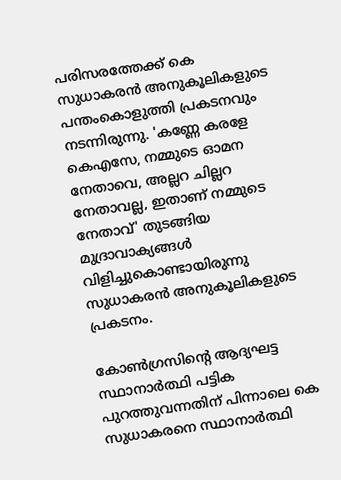പരിസരത്തേക്ക് കെ സുധാകരന്‍ അനുകൂലികളുടെ പന്തംകൊളുത്തി പ്രകടനവും നടന്നിരുന്നു. 'കണ്ണേ കരളേ കെഎസേ, നമ്മുടെ ഓമന നേതാവെ, അല്ലറ ചില്ലറ നേതാവല്ല, ഇതാണ് നമ്മുടെ നേതാവ്' തുടങ്ങിയ മുദ്രാവാക്യങ്ങള്‍ വിളിച്ചുകൊണ്ടായിരുന്നു സുധാകരന്‍ അനുകൂലികളുടെ പ്രകടനം.

കോണ്‍ഗ്രസിന്റെ ആദ്യഘട്ട സ്ഥാനാര്‍ത്ഥി പട്ടിക പുറത്തുവന്നതിന് പിന്നാലെ കെ സുധാകരനെ സ്ഥാനാര്‍ത്ഥി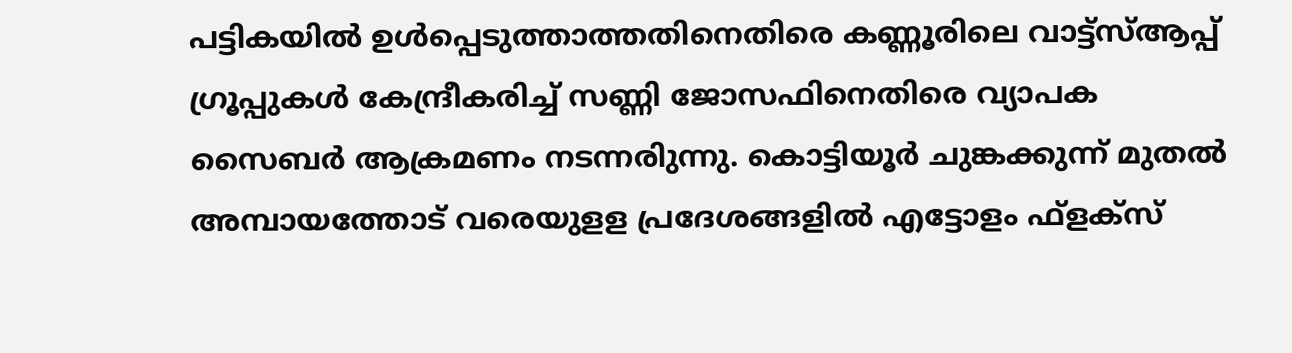പട്ടികയില്‍ ഉള്‍പ്പെടുത്താത്തതിനെതിരെ കണ്ണൂരിലെ വാട്ട്‌സ്ആപ്പ് ഗ്രൂപ്പുകള്‍ കേന്ദ്രീകരിച്ച് സണ്ണി ജോസഫിനെതിരെ വ്യാപക സൈബര്‍ ആക്രമണം നടന്നരിുന്നു. കൊട്ടിയൂര്‍ ചുങ്കക്കുന്ന് മുതല്‍ അമ്പായത്തോട് വരെയുളള പ്രദേശങ്ങളില്‍ എട്ടോളം ഫ്‌ളക്‌സ്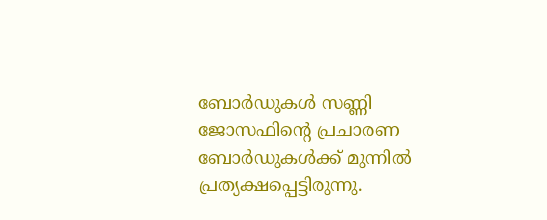ബോര്‍ഡുകള്‍ സണ്ണി ജോസഫിന്റെ പ്രചാരണ ബോര്‍ഡുകള്‍ക്ക് മുന്നില്‍ പ്രത്യക്ഷപ്പെട്ടിരുന്നു.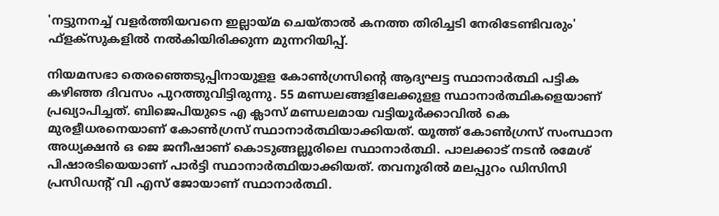'നട്ടുനനച്ച് വളര്‍ത്തിയവനെ ഇല്ലായ്മ ചെയ്താല്‍ കനത്ത തിരിച്ചടി നേരിടേണ്ടിവരും' ഫ്‌ളക്‌സുകളില്‍ നല്‍കിയിരിക്കുന്ന മുന്നറിയിപ്പ്.

നിയമസഭാ തെരഞ്ഞെടുപ്പിനായുളള കോൺഗ്രസിന്റെ ആദ്യഘട്ട സ്ഥാനാർത്ഥി പട്ടിക കഴിഞ്ഞ ദിവസം പുറത്തുവിട്ടിരുന്നു. 55 മണ്ഡലങ്ങളിലേക്കുളള സ്ഥാനാര്‍ത്ഥികളെയാണ് പ്രഖ്യാപിച്ചത്. ബിജെപിയുടെ എ ക്ലാസ് മണ്ഡലമായ വട്ടിയൂര്‍ക്കാവില്‍ കെ മുരളീധരനെയാണ് കോണ്‍ഗ്രസ് സ്ഥാനാര്‍ത്ഥിയാക്കിയത്. യൂത്ത് കോണ്‍ഗ്രസ് സംസ്ഥാന അധ്യക്ഷന്‍ ഒ ജെ ജനീഷാണ് കൊടുങ്ങല്ലൂരിലെ സ്ഥാനാര്‍ത്ഥി. പാലക്കാട് നടന്‍ രമേശ് പിഷാരടിയെയാണ് പാര്‍ട്ടി സ്ഥാനാര്‍ത്ഥിയാക്കിയത്. തവനൂരില്‍ മലപ്പുറം ഡിസിസി പ്രസിഡന്റ് വി എസ് ജോയാണ് സ്ഥാനാര്‍ത്ഥി.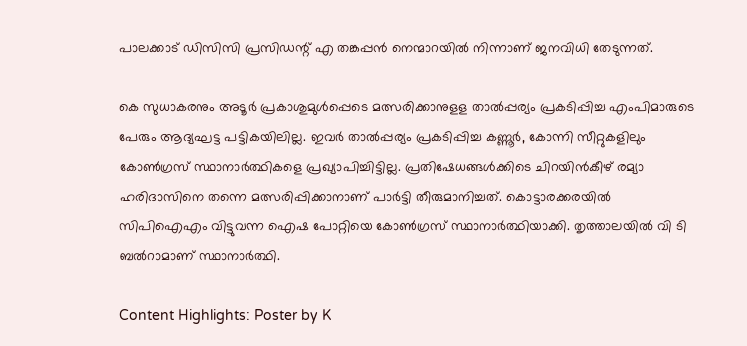പാലക്കാട് ഡിസിസി പ്രസിഡന്റ് എ തങ്കപ്പന്‍ നെന്മാറയില്‍ നിന്നാണ് ജനവിധി തേടുന്നത്.

കെ സുധാകരനും അടൂര്‍ പ്രകാശുമുള്‍പ്പെടെ മത്സരിക്കാനുളള താല്‍പ്പര്യം പ്രകടിപ്പിച്ച എംപിമാരുടെ പേരും ആദ്യഘട്ട പട്ടികയിലില്ല. ഇവര്‍ താല്‍പ്പര്യം പ്രകടിപ്പിച്ച കണ്ണൂര്‍, കോന്നി സീറ്റുകളിലും കോണ്‍ഗ്രസ് സ്ഥാനാര്‍ത്ഥികളെ പ്രഖ്യാപിച്ചിട്ടില്ല. പ്രതിഷേധങ്ങള്‍ക്കിടെ ചിറയിന്‍കീഴ് രമ്യാ ഹരിദാസിനെ തന്നെ മത്സരിപ്പിക്കാനാണ് പാര്‍ട്ടി തീരുമാനിച്ചത്. കൊട്ടാരക്കരയില്‍ സിപിഐഎം വിട്ടുവന്ന ഐഷ പോറ്റിയെ കോണ്‍ഗ്രസ് സ്ഥാനാര്‍ത്ഥിയാക്കി. തൃത്താലയില്‍ വി ടി ബല്‍റാമാണ് സ്ഥാനാര്‍ത്ഥി.

Content Highlights: Poster by K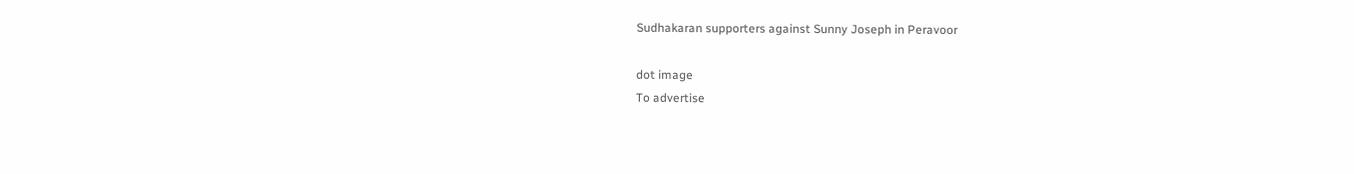Sudhakaran supporters against Sunny Joseph in Peravoor

dot image
To advertise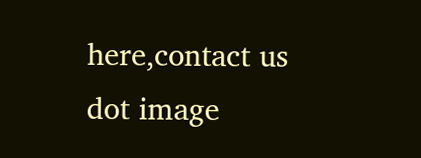here,contact us
dot image